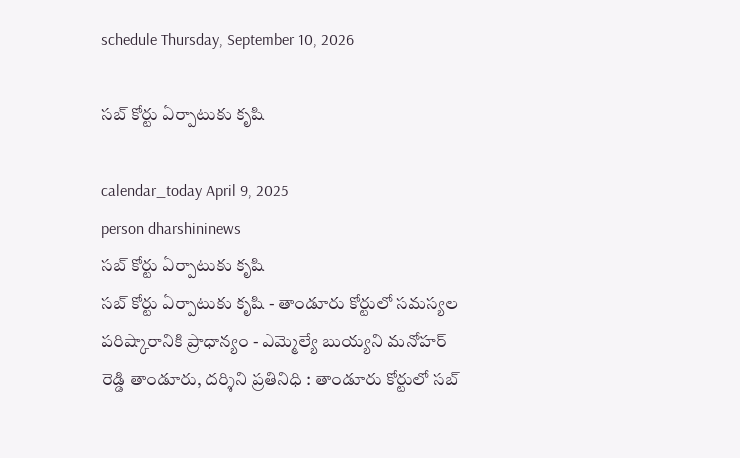schedule Thursday, September 10, 2026

సబ్ కోర్టు ఏర్పాటుకు కృషి

calendar_today April 9, 2025
person dharshininews
సబ్ కోర్టు ఏర్పాటుకు కృషి
సబ్ కోర్టు ఏర్పాటుకు కృషి - తాండూరు కోర్టులో సమస్యల పరిష్కారానికి ప్రాధాన్యం - ఎమ్మెల్యే బుయ్యని మనోహర్ రెడ్డి తాండూరు, దర్శిని ప్రతినిధి : తాండూరు కోర్టులో సబ్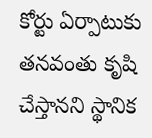కోర్టు ఏర్పాటుకు తనవంతు కృషి చేస్తానని స్థానిక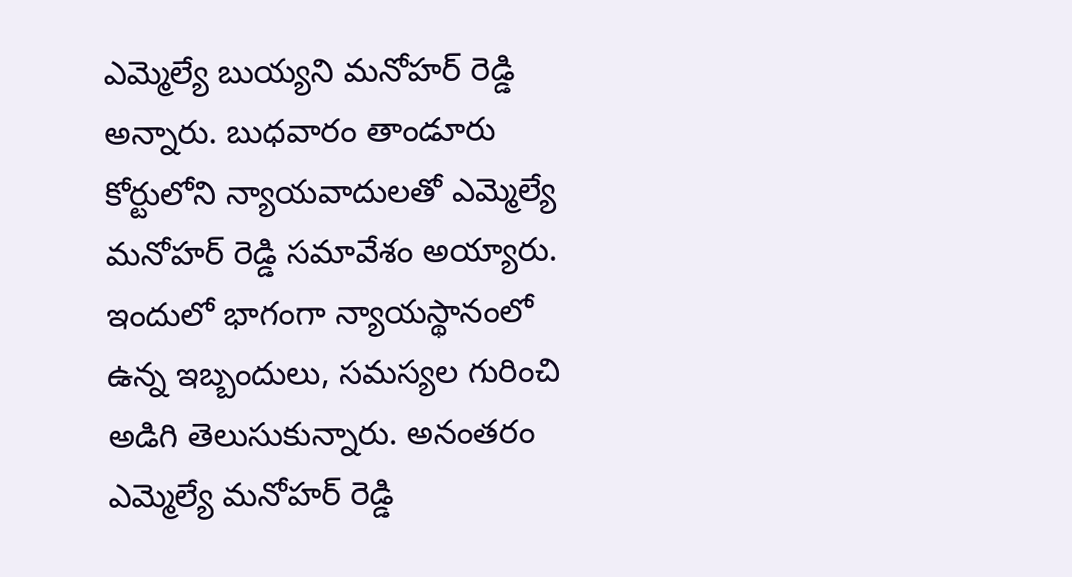ఎమ్మెల్యే బుయ్యని మనోహర్ రెడ్డి అన్నారు. బుధవారం తాండూరు కోర్టులోని న్యాయవాదులతో ఎమ్మెల్యే మనోహర్ రెడ్డి సమావేశం అయ్యారు. ఇందులో భాగంగా న్యాయస్థానంలో ఉన్న ఇబ్బందులు, సమస్యల గురించి అడిగి తెలుసుకున్నారు. అనంతరం ఎమ్మెల్యే మనోహర్ రెడ్డి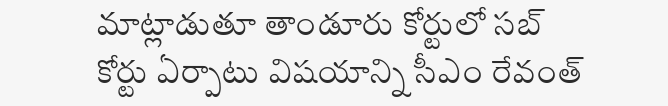మాట్లాడుతూ తాండూరు కోర్టులో సబ్ కోర్టు ఏర్పాటు విషయాన్ని సీఎం రేవంత్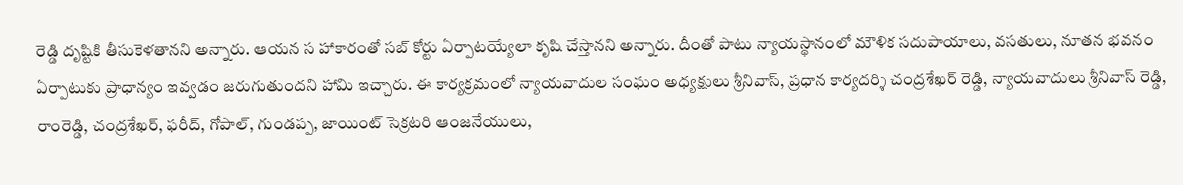రెడ్డి దృష్టికి తీసుకెళతానని అన్నారు. ఆయన స హాకారంతో సబ్ కోర్టు ఏర్పాటయ్యేలా కృషి చేస్తానని అన్నారు. దీంతో పాటు న్యాయస్థానంలో మౌళిక సదుపాయాలు, వసతులు, నూతన భవనం ఏర్పాటుకు ప్రాధాన్యం ఇవ్వడం జరుగుతుందని హామి ఇచ్చారు. ఈ కార్యక్రమంలో న్యాయవాదుల సంఘం అధ్యక్షులు శ్రీనివాస్, ప్రధాన కార్యదర్శి చంద్రశేఖర్ రెడ్డి, న్యాయవాదులు శ్రీనివాస్ రెడ్డి, రాంరెడ్డి, చంద్రశేఖర్, ఫరీద్, గోపాల్, గుండప్ప, జాయింట్ సెక్రటరి ఆంజనేయులు,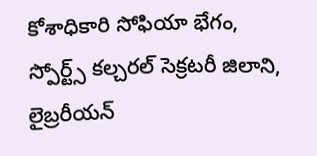కోశాధికారి సోఫియా భేగం, స్పోర్ట్స్ కల్చరల్ సెక్రటరీ జిలాని, లైబ్రరీయన్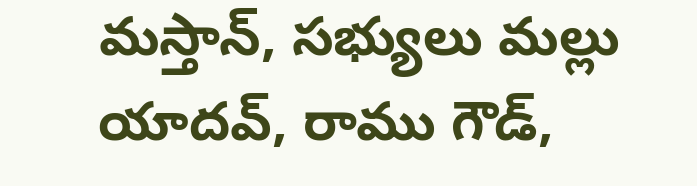మస్తాన్, సభ్యులు మల్లు యాదవ్, రాము గౌడ్,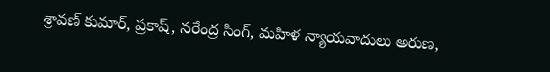శ్రావణ్ కుమార్, ప్రకాష్, నరేంద్ర సింగ్, మహిళ న్యాయవాదులు అరుణ,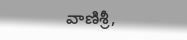వాణిశ్రీ,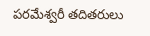పరమేశ్వరీ తదితరులు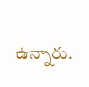ఉన్నారు.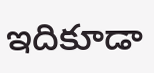ఇదికూడా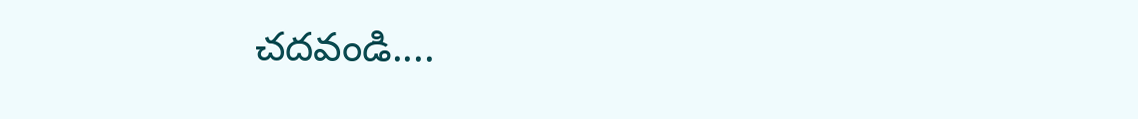చదవండి....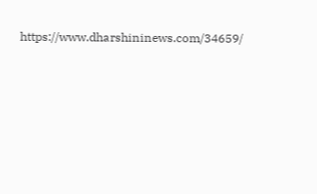https://www.dharshininews.com/34659/